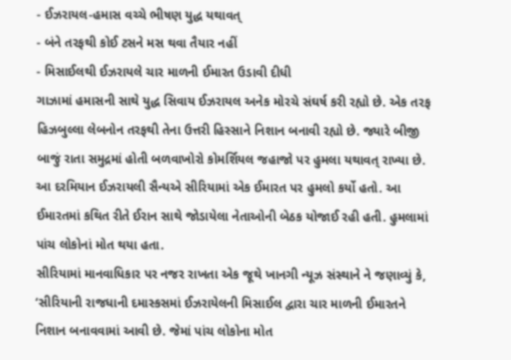- ઈઝરાયલ-હમાસ વચ્ચે ભીષણ યુદ્ધ યથાવત્
- બંને તરફથી કોઈ ટસને મસ થવા તૈયાર નહીં
- મિસાઈલથી ઈઝરાયલે ચાર માળની ઈમારત ઉડાવી દીધી
ગાઝામાં હમાસની સાથે યુદ્ધ સિવાય ઈઝરાયલ અનેક મોરચે સંઘર્ષ કરી રહ્યો છે. એક તરફ હિઝબુલ્લા લેબનોન તરફથી તેના ઉત્તરી હિસ્સાને નિશાન બનાવી રહ્યો છે. જ્યારે બીજી બાજું રાતા સમુદ્રમાં હોતી બળવાખોરો કોમર્શિયલ જહાજો પર હુમલા યથાવત્ રાખ્યા છે. આ દરમિયાન ઈઝરાયલી સૈન્યએ સીરિયામાં એક ઈમારત પર હુમલો કર્યો હતો. આ ઈમારતમાં કથિત રીતે ઈરાન સાથે જોડાયેલા નેતાઓની બેઠક યોજાઈ રહી હતી. હુમલામાં પાંચ લોકોનાં મોત થયા હતા.
સીરિયામાં માનવાધિકાર પર નજર રાખતા એક જૂથે ખાનગી ન્યૂઝ સંસ્થાને ને જણાવ્યું કે, ‘સીરિયાની રાજધાની દમાસ્કસમાં ઈઝરાયેલની મિસાઈલ દ્વારા ચાર માળની ઈમારતને નિશાન બનાવવામાં આવી છે. જેમાં પાંચ લોકોના મોત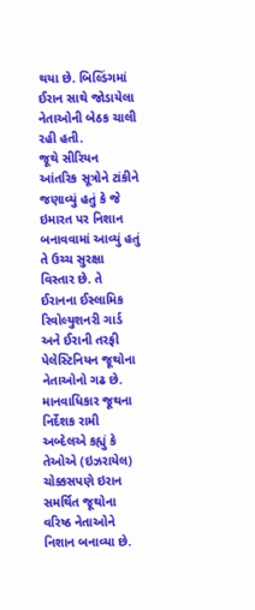થયા છે. બિલ્ડિંગમાં ઈરાન સાથે જોડાયેલા નેતાઓની બેઠક ચાલી રહી હતી.
જૂથે સીરિયન આંતરિક સૂત્રોને ટાંકીને જણાવ્યું હતું કે જે ઇમારત પર નિશાન બનાવવામાં આવ્યું હતું તે ઉચ્ચ સુરક્ષા વિસ્તાર છે. તે ઈરાનના ઈસ્લામિક રિવોલ્યુશનરી ગાર્ડ અને ઈરાની તરફી પેલેસ્ટિનિયન જૂથોના નેતાઓનો ગઢ છે. માનવાધિકાર જૂથના નિર્દેશક રામી અબ્દેલએ કહ્યું કે તેઓએ (ઇઝરાયેલ) ચોક્કસપણે ઇરાન સમર્થિત જૂથોના વરિષ્ઠ નેતાઓને નિશાન બનાવ્યા છે.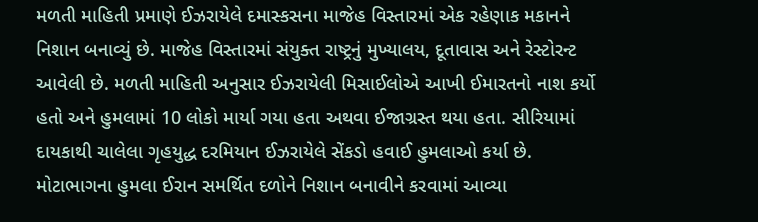મળતી માહિતી પ્રમાણે ઈઝરાયેલે દમાસ્કસના માજેહ વિસ્તારમાં એક રહેણાક મકાનને નિશાન બનાવ્યું છે. માજેહ વિસ્તારમાં સંયુક્ત રાષ્ટ્રનું મુખ્યાલય, દૂતાવાસ અને રેસ્ટોરન્ટ આવેલી છે. મળતી માહિતી અનુસાર ઈઝરાયેલી મિસાઈલોએ આખી ઈમારતનો નાશ કર્યો હતો અને હુમલામાં 10 લોકો માર્યા ગયા હતા અથવા ઈજાગ્રસ્ત થયા હતા. સીરિયામાં દાયકાથી ચાલેલા ગૃહયુદ્ધ દરમિયાન ઈઝરાયેલે સેંકડો હવાઈ હુમલાઓ કર્યા છે. મોટાભાગના હુમલા ઈરાન સમર્થિત દળોને નિશાન બનાવીને કરવામાં આવ્યા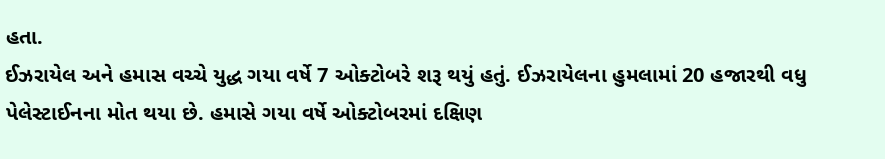હતા.
ઈઝરાયેલ અને હમાસ વચ્ચે યુદ્ધ ગયા વર્ષે 7 ઓક્ટોબરે શરૂ થયું હતું. ઈઝરાયેલના હુમલામાં 20 હજારથી વધુ પેલેસ્ટાઈનના મોત થયા છે. હમાસે ગયા વર્ષે ઓક્ટોબરમાં દક્ષિણ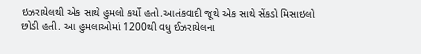ઇઝરાયેલથી એક સાથે હુમલો કર્યો હતો.આતંકવાદી જૂથે એક સાથે સેંકડો મિસાઇલો છોડી હતી. આ હુમલાઓમાં 1200થી વધુ ઈઝરાયેલના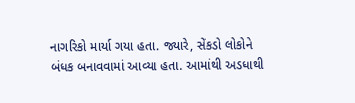નાગરિકો માર્યા ગયા હતા. જ્યારે, સેંકડો લોકોને બંધક બનાવવામાં આવ્યા હતા. આમાંથી અડધાથી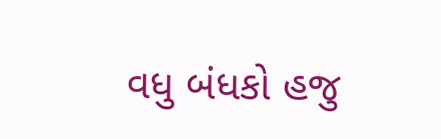વધુ બંધકો હજુ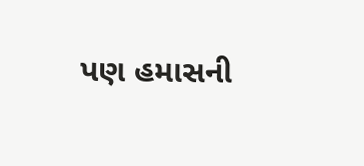પણ હમાસની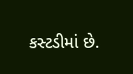કસ્ટડીમાં છે.